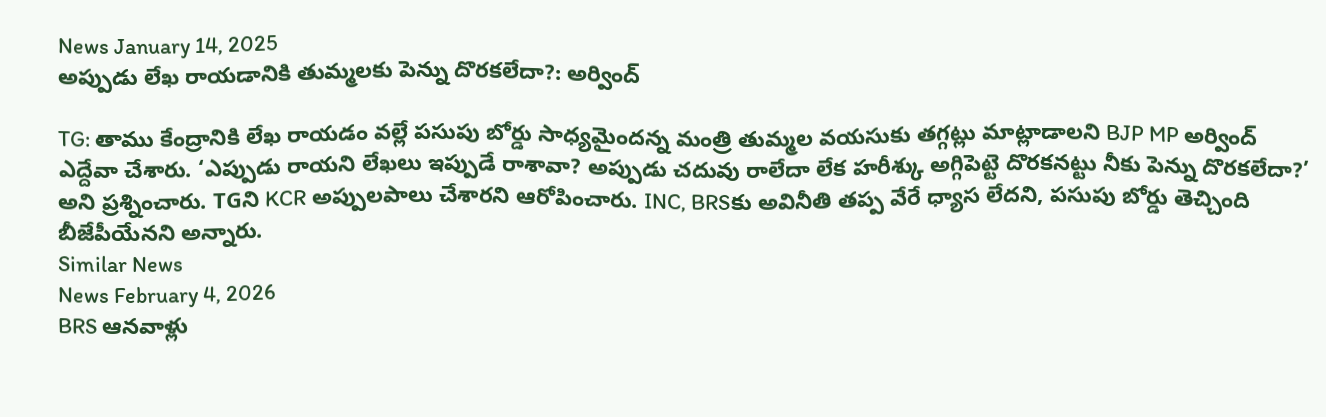News January 14, 2025
అప్పుడు లేఖ రాయడానికి తుమ్మలకు పెన్ను దొరకలేదా?: అర్వింద్

TG: తాము కేంద్రానికి లేఖ రాయడం వల్లే పసుపు బోర్డు సాధ్యమైందన్న మంత్రి తుమ్మల వయసుకు తగ్గట్లు మాట్లాడాలని BJP MP అర్వింద్ ఎద్దేవా చేశారు. ‘ఎప్పుడు రాయని లేఖలు ఇప్పుడే రాశావా? అప్పుడు చదువు రాలేదా లేక హరీశ్కు అగ్గిపెట్టె దొరకనట్టు నీకు పెన్ను దొరకలేదా?’ అని ప్రశ్నించారు. TGని KCR అప్పులపాలు చేశారని ఆరోపించారు. INC, BRSకు అవినీతి తప్ప వేరే ధ్యాస లేదని, పసుపు బోర్డు తెచ్చింది బీజేపీయేనని అన్నారు.
Similar News
News February 4, 2026
BRS ఆనవాళ్లు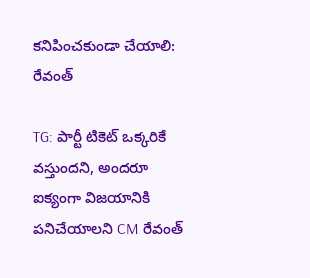కనిపించకుండా చేయాలి: రేవంత్

TG: పార్టీ టికెట్ ఒక్కరికే వస్తుందని, అందరూ ఐక్యంగా విజయానికి పనిచేయాలని CM రేవంత్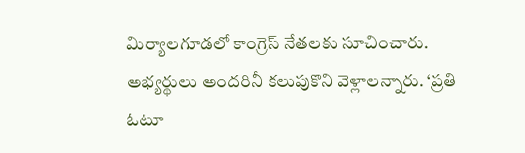మిర్యాలగూడలో కాంగ్రెస్ నేతలకు సూచించారు. అభ్యర్థులు అందరినీ కలుపుకొని వెళ్లాలన్నారు. ‘ప్రతి ఓటూ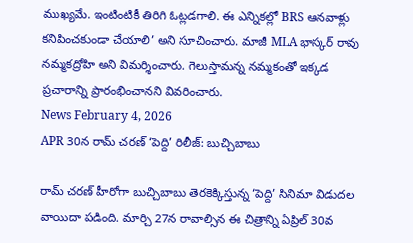ముఖ్యమే. ఇంటింటికీ తిరిగి ఓట్లడగాలి. ఈ ఎన్నికల్లో BRS ఆనవాళ్లు కనిపించకుండా చేయాలి’ అని సూచించారు. మాజీ MLA భాస్కర్ రావు నమ్మకద్రోహి అని విమర్శించారు. గెలుస్తామన్న నమ్మకంతో ఇక్కడ ప్రచారాన్ని ప్రారంభించానని వివరించారు.
News February 4, 2026
APR 30న రామ్ చరణ్ ‘పెద్ది’ రిలీజ్: బుచ్చిబాబు

రామ్ చరణ్ హీరోగా బుచ్చిబాబు తెరకెక్కిస్తున్న ‘పెద్ది’ సినిమా విడుదల వాయిదా పడింది. మార్చి 27న రావాల్సిన ఈ చిత్రాన్ని ఏప్రిల్ 30వ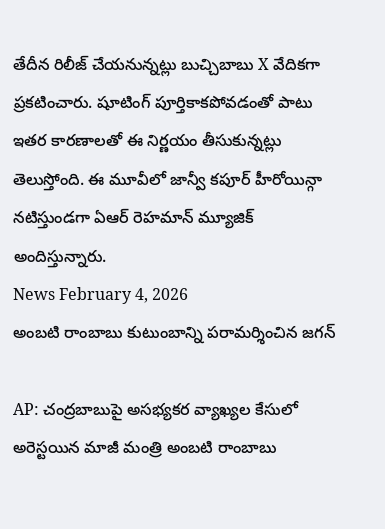తేదీన రిలీజ్ చేయనున్నట్లు బుచ్చిబాబు X వేదికగా ప్రకటించారు. షూటింగ్ పూర్తికాకపోవడంతో పాటు ఇతర కారణాలతో ఈ నిర్ణయం తీసుకున్నట్లు తెలుస్తోంది. ఈ మూవీలో జాన్వీ కపూర్ హీరోయిన్గా నటిస్తుండగా ఏఆర్ రెహమాన్ మ్యూజిక్ అందిస్తున్నారు.
News February 4, 2026
అంబటి రాంబాబు కుటుంబాన్ని పరామర్శించిన జగన్

AP: చంద్రబాబుపై అసభ్యకర వ్యాఖ్యల కేసులో అరెస్టయిన మాజీ మంత్రి అంబటి రాంబాబు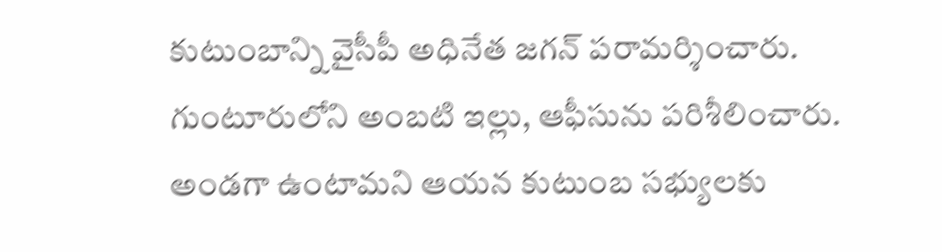కుటుంబాన్ని వైసీపీ అధినేత జగన్ పరామర్శించారు. గుంటూరులోని అంబటి ఇల్లు, ఆఫీసును పరిశీలించారు. అండగా ఉంటామని ఆయన కుటుంబ సభ్యులకు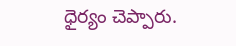ధైర్యం చెప్పారు.